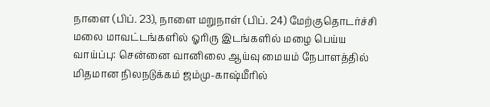நாளை (பிப். 23), நாளை மறுநாள் (பிப். 24) மேற்குதொடர்ச்சி மலை மாவட்டங்களில் ஓரிரு இடங்களில் மழை பெய்ய வாய்ப்பு: சென்னை வானிலை ஆய்வு மையம் நேபாளத்தில் மிதமான நிலநடுக்கம் ஜம்மு-காஷ்மீரில்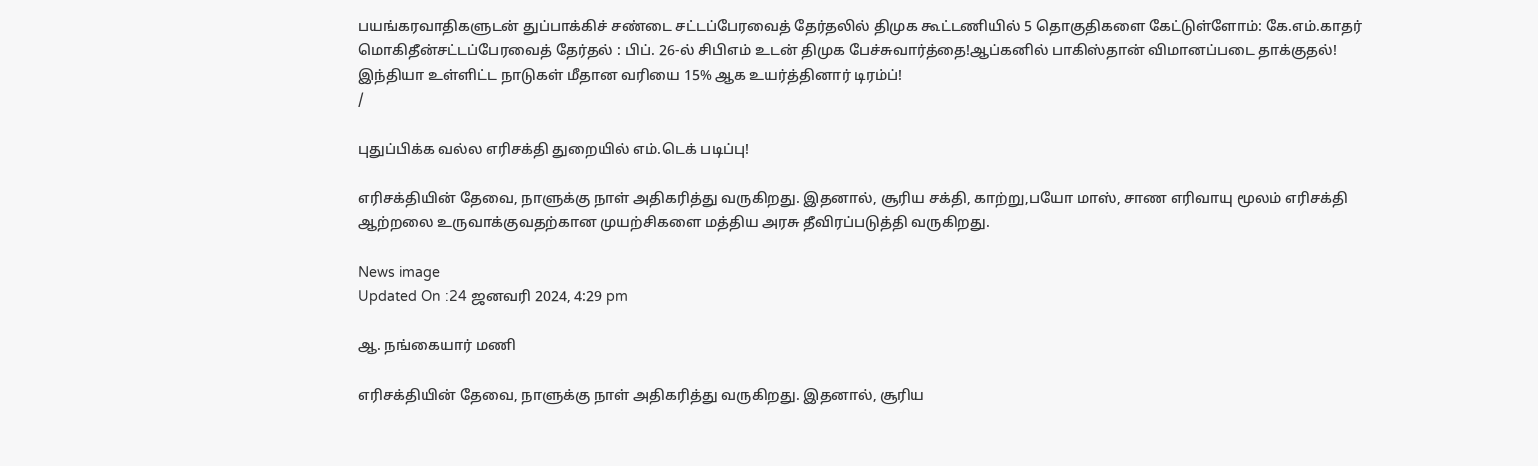பயங்கரவாதிகளுடன் துப்பாக்கிச் சண்டை சட்டப்பேரவைத் தேர்தலில் திமுக கூட்டணியில் 5 தொகுதிகளை கேட்டுள்ளோம்: கே.எம்.காதர் மொகிதீன்சட்டப்பேரவைத் தேர்தல் : பிப். 26-ல் சிபிஎம் உடன் திமுக பேச்சுவார்த்தை!ஆப்கனில் பாகிஸ்தான் விமானப்படை தாக்குதல்! இந்தியா உள்ளிட்ட நாடுகள் மீதான வரியை 15% ஆக உயர்த்தினார் டிரம்ப்!
/

புதுப்பிக்க வல்ல எரிசக்தி துறையில் எம்.டெக் படிப்பு!

எரிசக்தியின் தேவை, நாளுக்கு நாள் அதிகரித்து வருகிறது. இதனால், சூரிய சக்தி, காற்று,பயோ மாஸ், சாண எரிவாயு மூலம் எரிசக்தி ஆற்றலை உருவாக்குவதற்கான முயற்சிகளை மத்திய அரசு தீவிரப்படுத்தி வருகிறது.

News image
Updated On :24 ஜனவரி 2024, 4:29 pm

ஆ. நங்கையார் மணி

எரிசக்தியின் தேவை, நாளுக்கு நாள் அதிகரித்து வருகிறது. இதனால், சூரிய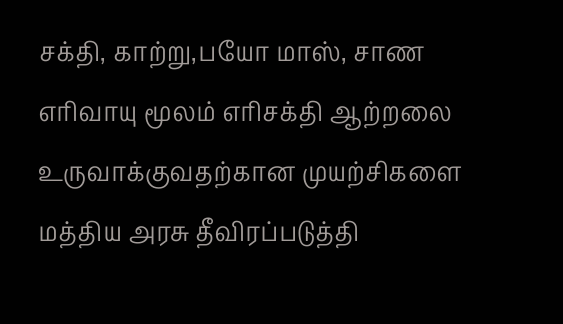சக்தி, காற்று,பயோ மாஸ், சாண எரிவாயு மூலம் எரிசக்தி ஆற்றலை உருவாக்குவதற்கான முயற்சிகளை மத்திய அரசு தீவிரப்படுத்தி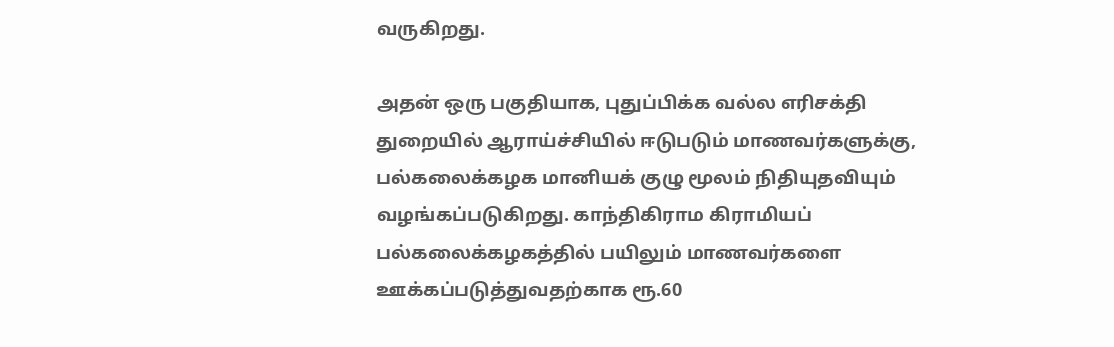வருகிறது.

அதன் ஒரு பகுதியாக, புதுப்பிக்க வல்ல எரிசக்தி துறையில் ஆராய்ச்சியில் ஈடுபடும் மாணவர்களுக்கு, பல்கலைக்கழக மானியக் குழு மூலம் நிதியுதவியும் வழங்கப்படுகிறது. காந்திகிராம கிராமியப் பல்கலைக்கழகத்தில் பயிலும் மாணவர்களை ஊக்கப்படுத்துவதற்காக ரூ.60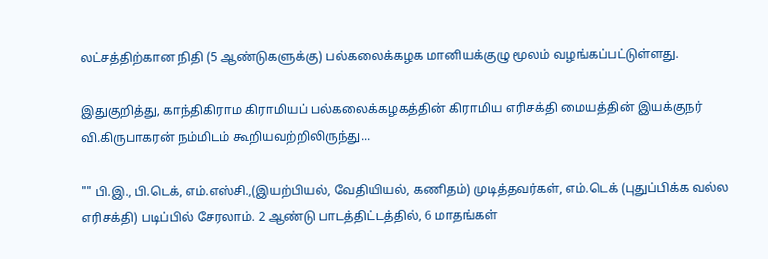லட்சத்திற்கான நிதி (5 ஆண்டுகளுக்கு) பல்கலைக்கழக மானியக்குழு மூலம் வழங்கப்பட்டுள்ளது.

இதுகுறித்து, காந்திகிராம கிராமியப் பல்கலைக்கழகத்தின் கிராமிய எரிசக்தி மையத்தின் இயக்குநர் வி.கிருபாகரன் நம்மிடம் கூறியவற்றிலிருந்து...

"" பி.இ., பி.டெக், எம்.எஸ்சி.,(இயற்பியல், வேதியியல், கணிதம்) முடித்தவர்கள், எம்.டெக் (புதுப்பிக்க வல்ல எரிசக்தி) படிப்பில் சேரலாம். 2 ஆண்டு பாடத்திட்டத்தில், 6 மாதங்கள்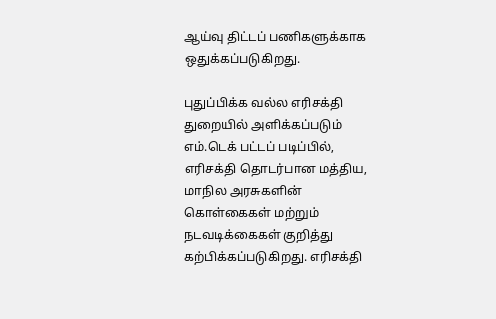ஆய்வு திட்டப் பணிகளுக்காக ஒதுக்கப்படுகிறது.

புதுப்பிக்க வல்ல எரிசக்தி துறையில் அளிக்கப்படும் எம்.டெக் பட்டப் படிப்பில், எரிசக்தி தொடர்பான மத்திய, மாநில அரசுகளின் கொள்கைகள் மற்றும் நடவடிக்கைகள் குறித்து கற்பிக்கப்படுகிறது. எரிசக்தி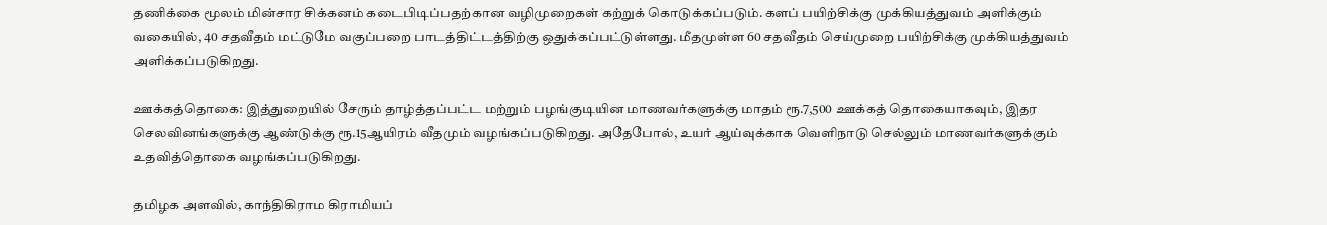தணிக்கை மூலம் மின்சார சிக்கனம் கடைபிடிப்பதற்கான வழிமுறைகள் கற்றுக் கொடுக்கப்படும். களப் பயிற்சிக்கு முக்கியத்துவம் அளிக்கும் வகையில், 40 சதவீதம் மட்டுமே வகுப்பறை பாடத்திட்டத்திற்கு ஒதுக்கப்பட்டுள்ளது. மீதமுள்ள 60 சதவீதம் செய்முறை பயிற்சிக்கு முக்கியத்துவம் அளிக்கப்படுகிறது.

ஊக்கத்தொகை: இத்துறையில் சேரும் தாழ்த்தப்பட்ட மற்றும் பழங்குடியின மாணவர்களுக்கு மாதம் ரூ.7,500 ஊக்கத் தொகையாகவும், இதர செலவினங்களுக்கு ஆண்டுக்கு ரூ.15ஆயிரம் வீதமும் வழங்கப்படுகிறது. அதேபோல், உயர் ஆய்வுக்காக வெளிநாடு செல்லும் மாணவர்களுக்கும் உதவித்தொகை வழங்கப்படுகிறது.

தமிழக அளவில், காந்திகிராம கிராமியப்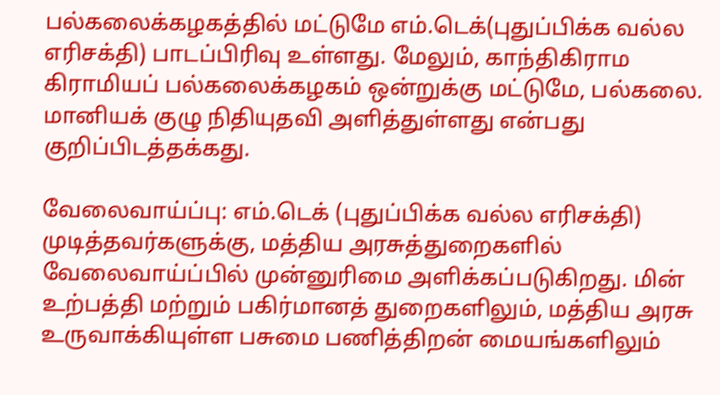பல்கலைக்கழகத்தில் மட்டுமே எம்.டெக்(புதுப்பிக்க வல்ல எரிசக்தி) பாடப்பிரிவு உள்ளது. மேலும், காந்திகிராம கிராமியப் பல்கலைக்கழகம் ஒன்றுக்கு மட்டுமே, பல்கலை. மானியக் குழு நிதியுதவி அளித்துள்ளது என்பது குறிப்பிடத்தக்கது.

வேலைவாய்ப்பு: எம்.டெக் (புதுப்பிக்க வல்ல எரிசக்தி) முடித்தவர்களுக்கு, மத்திய அரசுத்துறைகளில் வேலைவாய்ப்பில் முன்னுரிமை அளிக்கப்படுகிறது. மின் உற்பத்தி மற்றும் பகிர்மானத் துறைகளிலும், மத்திய அரசு உருவாக்கியுள்ள பசுமை பணித்திறன் மையங்களிலும்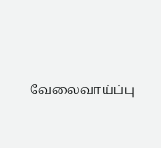வேலைவாய்ப்பு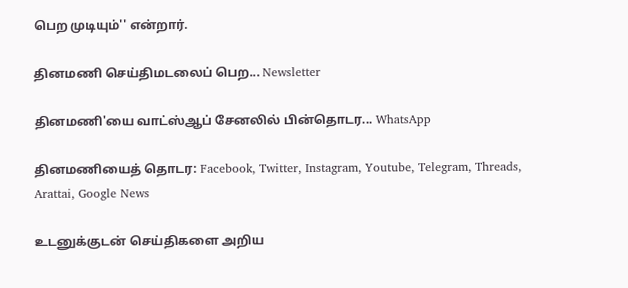பெற முடியும்'' என்றார்.

தினமணி செய்திமடலைப் பெற... Newsletter

தினமணி'யை வாட்ஸ்ஆப் சேனலில் பின்தொடர... WhatsApp

தினமணியைத் தொடர: Facebook, Twitter, Instagram, Youtube, Telegram, Threads, Arattai, Google News

உடனுக்குடன் செய்திகளை அறிய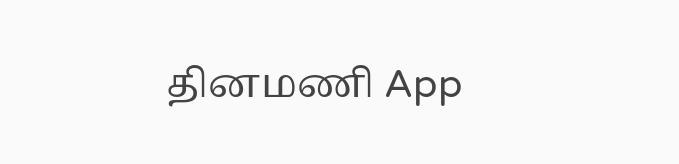தினமணி App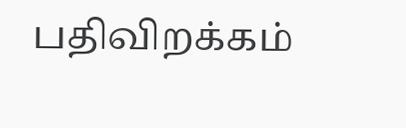பதிவிறக்கம்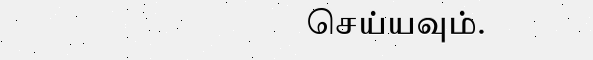செய்யவும்.